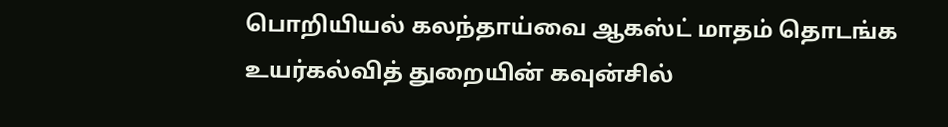பொறியியல் கலந்தாய்வை ஆகஸ்ட் மாதம் தொடங்க உயர்கல்வித் துறையின் கவுன்சில்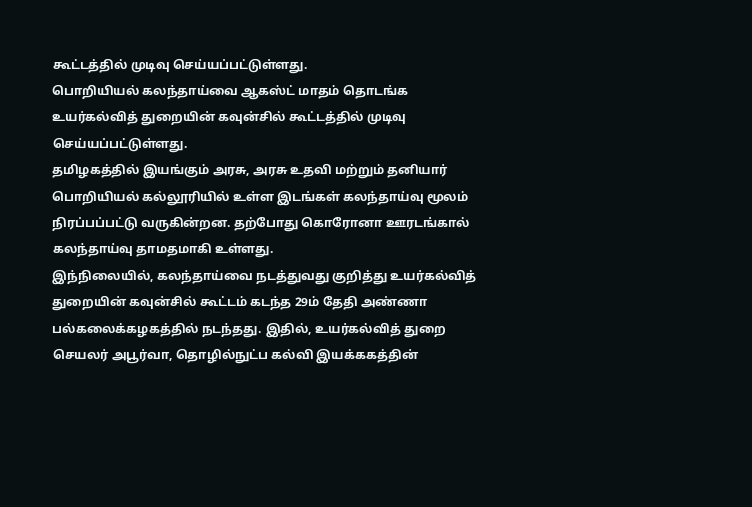கூட்டத்தில் முடிவு செய்யப்பட்டுள்ளது.
பொறியியல் கலந்தாய்வை ஆகஸ்ட் மாதம் தொடங்க உயர்கல்வித் துறையின் கவுன்சில் கூட்டத்தில் முடிவு செய்யப்பட்டுள்ளது.
தமிழகத்தில் இயங்கும் அரசு, அரசு உதவி மற்றும் தனியார் பொறியியல் கல்லூரியில் உள்ள இடங்கள் கலந்தாய்வு மூலம் நிரப்பப்பட்டு வருகின்றன. தற்போது கொரோனா ஊரடங்கால் கலந்தாய்வு தாமதமாகி உள்ளது.
இந்நிலையில், கலந்தாய்வை நடத்துவது குறித்து உயர்கல்வித் துறையின் கவுன்சில் கூட்டம் கடந்த 29ம் தேதி அண்ணா பல்கலைக்கழகத்தில் நடந்தது. இதில், உயர்கல்வித் துறை செயலர் அபூர்வா, தொழில்நுட்ப கல்வி இயக்ககத்தின்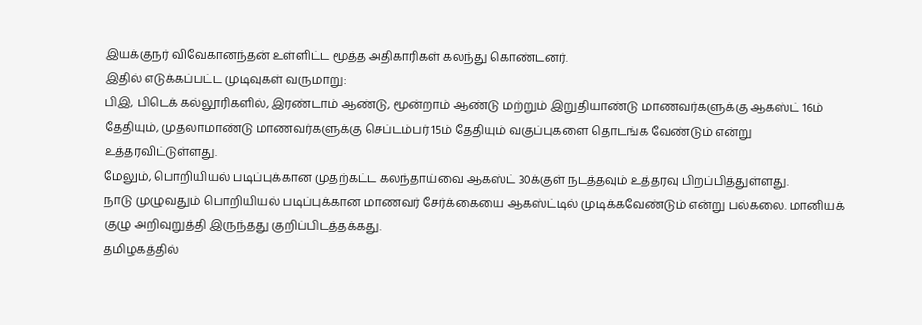இயக்குநர் விவேகானந்தன் உள்ளிட்ட மூத்த அதிகாரிகள் கலந்து கொண்டனர்.
இதில் எடுக்கப்பட்ட முடிவுகள் வருமாறு:
பிஇ, பிடெக் கல்லூரிகளில், இரண்டாம் ஆண்டு, மூன்றாம் ஆண்டு மற்றும் இறுதியாண்டு மாணவர்களுக்கு ஆகஸ்ட் 16ம் தேதியும், முதலாமாண்டு மாணவர்களுக்கு செப்டம்பர் 15ம் தேதியும் வகுப்புகளை தொடங்க வேண்டும் என்று உத்தரவிட்டுள்ளது.
மேலும், பொறியியல் படிப்புக்கான முதற்கட்ட கலந்தாய்வை ஆகஸ்ட் 30க்குள் நடத்தவும் உத்தரவு பிறப்பித்துள்ளது.
நாடு முழுவதும் பொறியியல் படிப்புக்கான மாணவர் சேர்க்கையை ஆகஸ்ட்டில் முடிக்கவேண்டும் என்று பல்கலை. மானியக் குழு அறிவுறுத்தி இருந்தது குறிப்பிடத்தக்கது.
தமிழகத்தில்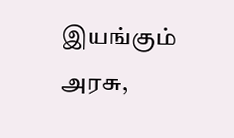இயங்கும் அரசு,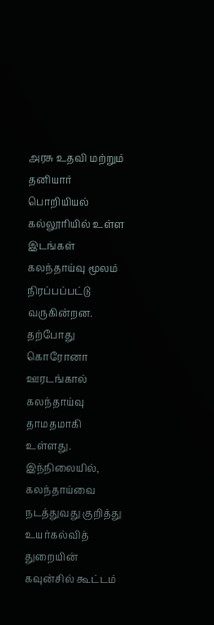அரசு உதவி மற்றும் தனியார் பொறியியல் கல்லூரியில் உள்ள இடங்கள் கலந்தாய்வு மூலம் நிரப்பப்பட்டு வருகின்றன. தற்போது கொரோனா ஊரடங்கால் கலந்தாய்வு தாமதமாகி உள்ளது.
இந்நிலையில், கலந்தாய்வை நடத்துவது குறித்து உயர்கல்வித் துறையின் கவுன்சில் கூட்டம்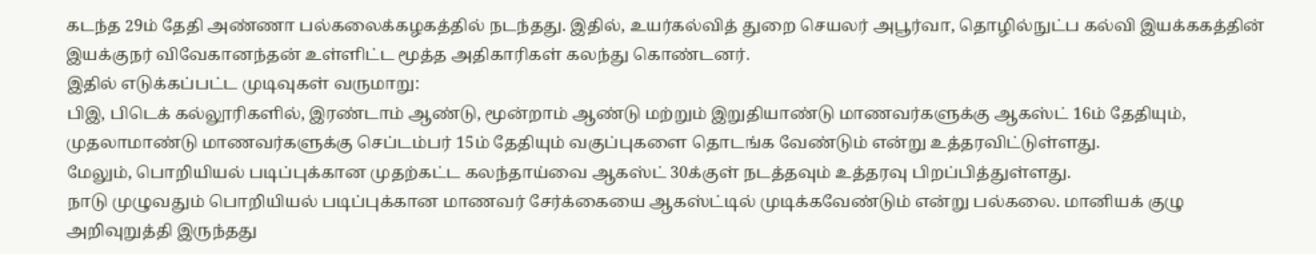கடந்த 29ம் தேதி அண்ணா பல்கலைக்கழகத்தில் நடந்தது. இதில், உயர்கல்வித் துறை செயலர் அபூர்வா, தொழில்நுட்ப கல்வி இயக்ககத்தின் இயக்குநர் விவேகானந்தன் உள்ளிட்ட மூத்த அதிகாரிகள் கலந்து கொண்டனர்.
இதில் எடுக்கப்பட்ட முடிவுகள் வருமாறு:
பிஇ, பிடெக் கல்லூரிகளில், இரண்டாம் ஆண்டு, மூன்றாம் ஆண்டு மற்றும் இறுதியாண்டு மாணவர்களுக்கு ஆகஸ்ட் 16ம் தேதியும், முதலாமாண்டு மாணவர்களுக்கு செப்டம்பர் 15ம் தேதியும் வகுப்புகளை தொடங்க வேண்டும் என்று உத்தரவிட்டுள்ளது.
மேலும், பொறியியல் படிப்புக்கான முதற்கட்ட கலந்தாய்வை ஆகஸ்ட் 30க்குள் நடத்தவும் உத்தரவு பிறப்பித்துள்ளது.
நாடு முழுவதும் பொறியியல் படிப்புக்கான மாணவர் சேர்க்கையை ஆகஸ்ட்டில் முடிக்கவேண்டும் என்று பல்கலை. மானியக் குழு அறிவுறுத்தி இருந்தது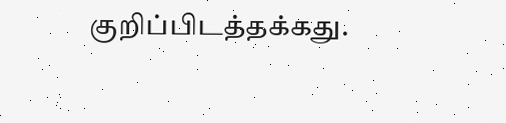குறிப்பிடத்தக்கது.